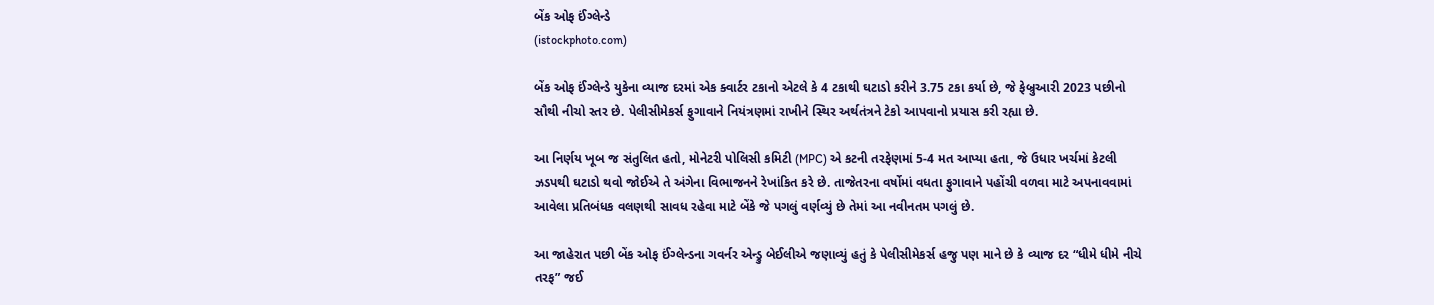બેંક ઓફ ઈંગ્લેન્ડે
(istockphoto.com)

બેંક ઓફ ઈંગ્લેન્ડે યુકેના વ્યાજ દરમાં એક ક્વાર્ટર ટકાનો એટલે કે 4 ટકાથી ઘટાડો કરીને 3.75 ટકા કર્યા છે, જે ફેબ્રુઆરી 2023 પછીનો સૌથી નીચો સ્તર છે. પેલીસીમેકર્સ ફુગાવાને નિયંત્રણમાં રાખીને સ્થિર અર્થતંત્રને ટેકો આપવાનો પ્રયાસ કરી રહ્યા છે.

આ નિર્ણય ખૂબ જ સંતુલિત હતો, મોનેટરી પોલિસી કમિટી (MPC) એ કટની તરફેણમાં 5-4 મત આપ્યા હતા, જે ઉધાર ખર્ચમાં કેટલી ઝડપથી ઘટાડો થવો જોઈએ તે અંગેના વિભાજનને રેખાંકિત કરે છે. તાજેતરના વર્ષોમાં વધતા ફુગાવાને પહોંચી વળવા માટે અપનાવવામાં આવેલા પ્રતિબંધક વલણથી સાવધ રહેવા માટે બેંકે જે પગલું વર્ણવ્યું છે તેમાં આ નવીનતમ પગલું છે.

આ જાહેરાત પછી બેંક ઓફ ઈંગ્લેન્ડના ગવર્નર એન્ડ્રુ બેઈલીએ જણાવ્યું હતું કે પેલીસીમેકર્સ હજુ પણ માને છે કે વ્યાજ દર “ધીમે ધીમે નીચે તરફ” જઈ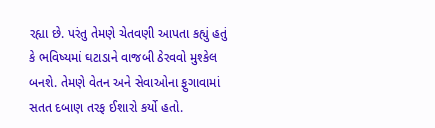રહ્યા છે. પરંતુ તેમણે ચેતવણી આપતા કહ્યું હતું કે ભવિષ્યમાં ઘટાડાને વાજબી ઠેરવવો મુશ્કેલ બનશે. તેમણે વેતન અને સેવાઓના ફુગાવામાં સતત દબાણ તરફ ઈશારો કર્યો હતો.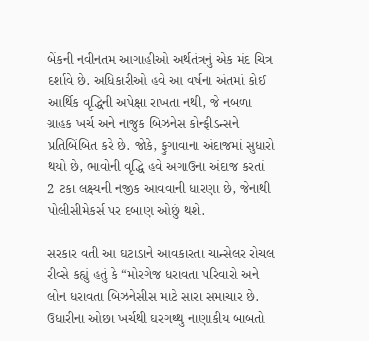બેંકની નવીનતમ આગાહીઓ અર્થતંત્રનું એક મંદ ચિત્ર દર્શાવે છે. અધિકારીઓ હવે આ વર્ષના અંતમાં કોઈ આર્થિક વૃદ્ધિની અપેક્ષા રાખતા નથી, જે નબળા ગ્રાહક ખર્ચ અને નાજુક બિઝનેસ કોન્ફીડન્સને પ્રતિબિંબિત કરે છે. જોકે, ફુગાવાના અંદાજમાં સુધારો થયો છે, ભાવોની વૃદ્ધિ હવે અગાઉના અંદાજ કરતાં 2 ટકા લક્ષ્યની નજીક આવવાની ધારણા છે, જેનાથી પોલીસીમેકર્સ પર દબાણ ઓછું થશે.

સરકાર વતી આ ઘટાડાને આવકારતા ચાન્સેલર રોચલ રીવ્સે કહ્યું હતું કે “મોરગેજ ધરાવતા પરિવારો અને લોન ધરાવતા બિઝનેસીસ માટે સારા સમાચાર છે. ઉધારીના ઓછા ખર્ચથી ઘરગથ્થુ નાણાકીય બાબતો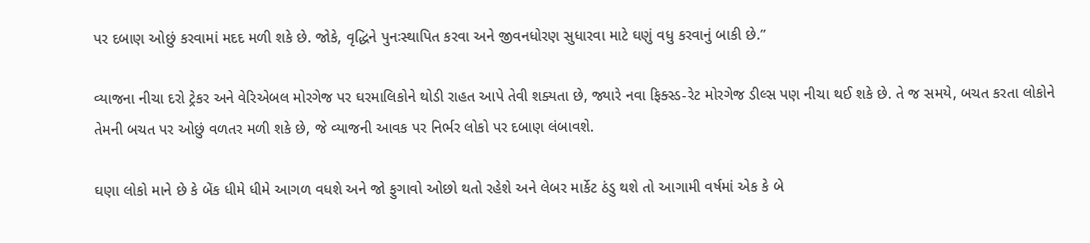પર દબાણ ઓછું કરવામાં મદદ મળી શકે છે. જોકે, વૃદ્ધિને પુનઃસ્થાપિત કરવા અને જીવનધોરણ સુધારવા માટે ઘણું વધુ કરવાનું બાકી છે.”

વ્યાજના નીચા દરો ટ્રેકર અને વેરિએબલ મોરગેજ પર ઘરમાલિકોને થોડી રાહત આપે તેવી શક્યતા છે, જ્યારે નવા ફિક્સ્ડ-રેટ મોરગેજ ડીલ્સ પણ નીચા થઈ શકે છે. તે જ સમયે, બચત કરતા લોકોને તેમની બચત પર ઓછું વળતર મળી શકે છે, જે વ્યાજની આવક પર નિર્ભર લોકો પર દબાણ લંબાવશે.

ઘણા લોકો માને છે કે બેંક ધીમે ધીમે આગળ વધશે અને જો ફુગાવો ઓછો થતો રહેશે અને લેબર માર્કેટ ઠંડુ થશે તો આગામી વર્ષમાં એક કે બે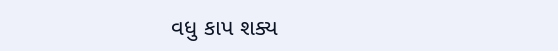વધુ કાપ શક્ય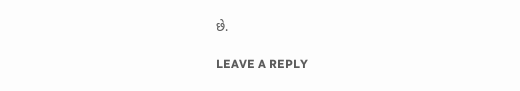છે.

LEAVE A REPLY